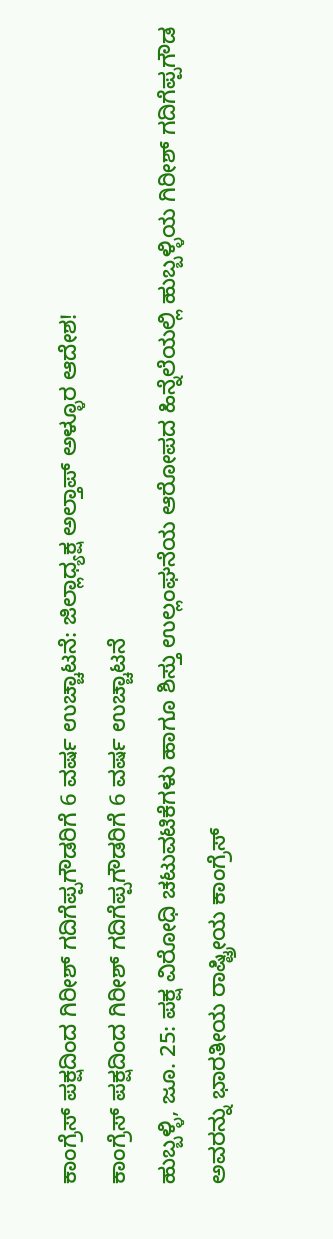ಕಾಂಗ್ರೆಸ್ ಪಕ್ಷದಿಂದ ಗಿರೀಶ್ ಗದಿಗೆಪ್ಪಗೌಡರಿಗೆ 6 ವರ್ಷ ಉಚ್ಚಾಟನೆ: ಜಿಲ್ಲಾಧ್ಯಕ್ಷ ಅಲ್ತಾಪ್ ಅಳ್ಳೂರ ಆದೇಶ!
ಕಾಂಗ್ರೆಸ್ ಪಕ್ಷದಿಂದ ಗಿರೀಶ್ ಗದಿಗೆಪ್ಪಗೌಡರಿಗೆ 6 ವರ್ಷ ಉಚ್ಚಾಟನೆ
ಹುಬ್ಬಳ್ಳಿ, ಜೂ. 25: ಪಕ್ಷ ವಿರೋಧಿ ಚಟುವಟಿಕೆಗಳು ಹಾಗೂ ಶಿಸ್ತು ಉಲ್ಲಂಘನೆಯ ಆರೋಪದ ಹಿನ್ನೆಲೆಯಲ್ಲಿ ಹುಬ್ಬಳ್ಳಿಯ ಗಿರೀಶ್ ಗದಿಗೆಪ್ಪಗೌಡ ಅವರನ್ನು ಭಾರತೀಯ ರಾಷ್ಟ್ರೀಯ ಕಾಂಗ್ರೆಸ್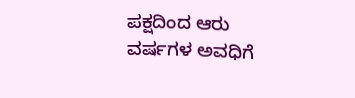ಪಕ್ಷದಿಂದ ಆರು ವರ್ಷಗಳ ಅವಧಿಗೆ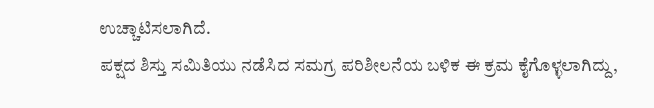ಉಚ್ಚಾಟಿಸಲಾಗಿದೆ.
ಪಕ್ಷದ ಶಿಸ್ತು ಸಮಿತಿಯು ನಡೆಸಿದ ಸಮಗ್ರ ಪರಿಶೀಲನೆಯ ಬಳಿಕ ಈ ಕ್ರಮ ಕೈಗೊಳ್ಳಲಾಗಿದ್ದು,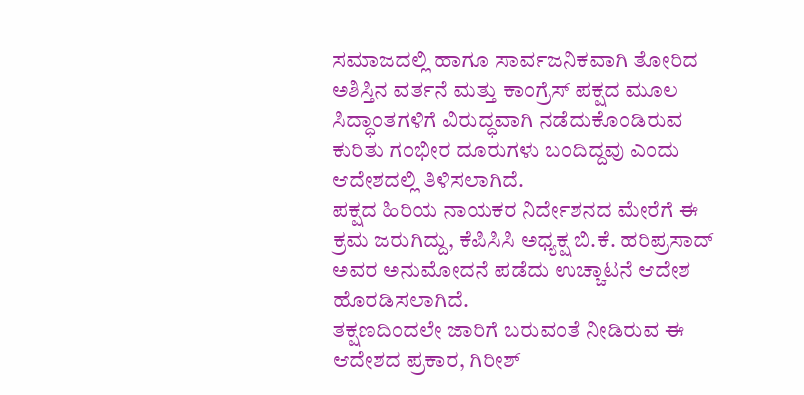ಸಮಾಜದಲ್ಲಿ ಹಾಗೂ ಸಾರ್ವಜನಿಕವಾಗಿ ತೋರಿದ ಅಶಿಸ್ತಿನ ವರ್ತನೆ ಮತ್ತು ಕಾಂಗ್ರೆಸ್ ಪಕ್ಷದ ಮೂಲ ಸಿದ್ಧಾಂತಗಳಿಗೆ ವಿರುದ್ಧವಾಗಿ ನಡೆದುಕೊಂಡಿರುವ ಕುರಿತು ಗಂಭೀರ ದೂರುಗಳು ಬಂದಿದ್ದವು ಎಂದು ಆದೇಶದಲ್ಲಿ ತಿಳಿಸಲಾಗಿದೆ.
ಪಕ್ಷದ ಹಿರಿಯ ನಾಯಕರ ನಿರ್ದೇಶನದ ಮೇರೆಗೆ ಈ ಕ್ರಮ ಜರುಗಿದ್ದು, ಕೆಪಿಸಿಸಿ ಅಧ್ಯಕ್ಷ ಬಿ.ಕೆ. ಹರಿಪ್ರಸಾದ್ ಅವರ ಅನುಮೋದನೆ ಪಡೆದು ಉಚ್ಚಾಟನೆ ಆದೇಶ ಹೊರಡಿಸಲಾಗಿದೆ.
ತಕ್ಷಣದಿಂದಲೇ ಜಾರಿಗೆ ಬರುವಂತೆ ನೀಡಿರುವ ಈ ಆದೇಶದ ಪ್ರಕಾರ, ಗಿರೀಶ್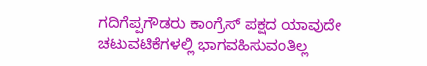ಗದಿಗೆಪ್ಪಗೌಡರು ಕಾಂಗ್ರೆಸ್ ಪಕ್ಷದ ಯಾವುದೇ ಚಟುವಟಿಕೆಗಳಲ್ಲಿ ಭಾಗವಹಿಸುವಂತಿಲ್ಲ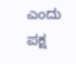ಎಂದು ಪಕ್ಷ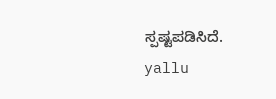ಸ್ಪಷ್ಟಪಡಿಸಿದೆ.
yallu